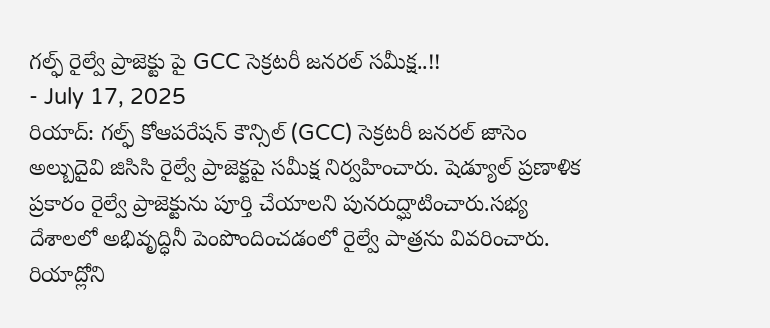గల్ఫ్ రైల్వే ప్రాజెక్టు పై GCC సెక్రటరీ జనరల్ సమీక్ష..!!
- July 17, 2025
రియాద్: గల్ఫ్ కోఆపరేషన్ కౌన్సిల్ (GCC) సెక్రటరీ జనరల్ జాసెం అల్బుదైవి జిసిసి రైల్వే ప్రాజెక్టపై సమీక్ష నిర్వహించారు. షెడ్యూల్ ప్రణాళిక ప్రకారం రైల్వే ప్రాజెక్టును పూర్తి చేయాలని పునరుద్ఘాటించారు.సభ్య దేశాలలో అభివృద్ధినీ పెంపొందించడంలో రైల్వే పాత్రను వివరించారు. రియాద్లోని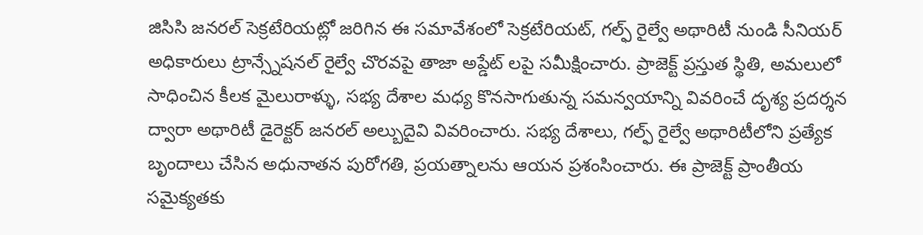జిసిసి జనరల్ సెక్రటేరియట్లో జరిగిన ఈ సమావేశంలో సెక్రటేరియట్, గల్ఫ్ రైల్వే అథారిటీ నుండి సీనియర్ అధికారులు ట్రాన్స్నేషనల్ రైల్వే చొరవపై తాజా అప్డేట్ లపై సమీక్షించారు. ప్రాజెక్ట్ ప్రస్తుత స్థితి, అమలులో సాధించిన కీలక మైలురాళ్ళు, సభ్య దేశాల మధ్య కొనసాగుతున్న సమన్వయాన్ని వివరించే దృశ్య ప్రదర్శన ద్వారా అథారిటీ డైరెక్టర్ జనరల్ అల్బుదైవి వివరించారు. సభ్య దేశాలు, గల్ఫ్ రైల్వే అథారిటీలోని ప్రత్యేక బృందాలు చేసిన అధునాతన పురోగతి, ప్రయత్నాలను ఆయన ప్రశంసించారు. ఈ ప్రాజెక్ట్ ప్రాంతీయ సమైక్యతకు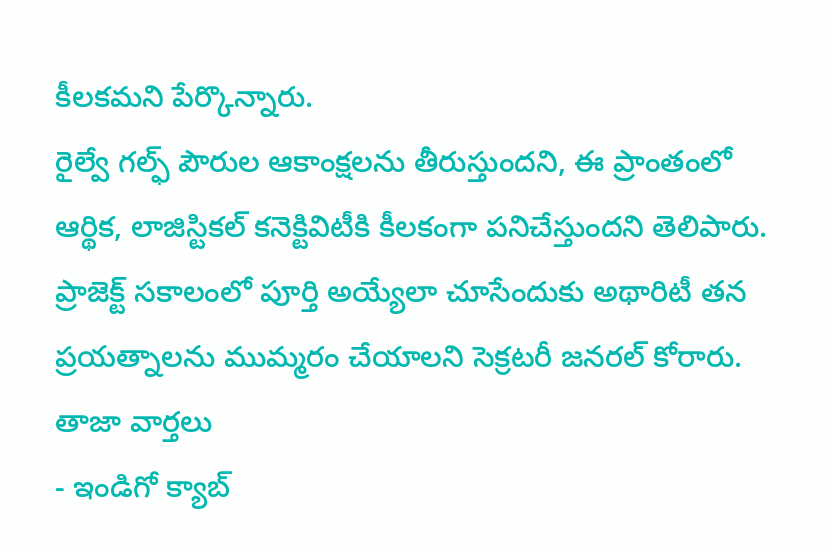కీలకమని పేర్కొన్నారు.
రైల్వే గల్ఫ్ పౌరుల ఆకాంక్షలను తీరుస్తుందని, ఈ ప్రాంతంలో ఆర్థిక, లాజిస్టికల్ కనెక్టివిటీకి కీలకంగా పనిచేస్తుందని తెలిపారు. ప్రాజెక్ట్ సకాలంలో పూర్తి అయ్యేలా చూసేందుకు అథారిటీ తన ప్రయత్నాలను ముమ్మరం చేయాలని సెక్రటరీ జనరల్ కోరారు.
తాజా వార్తలు
- ఇండిగో క్యాబ్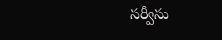సర్వీసు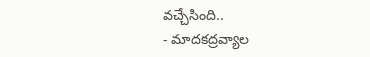వచ్చేసింది..
- మాదకద్రవ్యాల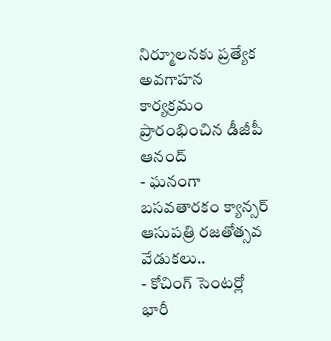నిర్మూలనకు ప్రత్యేక అవగాహన కార్యక్రమం ప్రారంభించిన డీజీపీ ఆనంద్
- ఘనంగా బసవతారకం క్యాన్సర్ ఆసుపత్రి రజతోత్సవ వేడుకలు..
- కోచింగ్ సెంటర్లో భారీ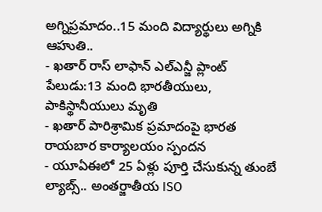అగ్నిప్రమాదం..15 మంది విద్యార్థులు అగ్నికి ఆహుతి..
- ఖతార్ రాస్ లాఫాన్ ఎల్ఎన్జీ ప్లాంట్ పేలుడు:13 మంది భారతీయులు, పాకిస్థానీయులు మృతి
- ఖతార్ పారిశ్రామిక ప్రమాదంపై భారత రాయబార కార్యాలయం స్పందన
- యూఏఈలో 25 ఏళ్లు పూర్తి చేసుకున్న తుంబే ల్యాబ్స్.. అంతర్జాతీయ ISO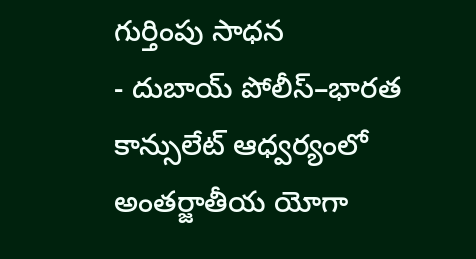గుర్తింపు సాధన
- దుబాయ్ పోలీస్–భారత కాన్సులేట్ ఆధ్వర్యంలో అంతర్జాతీయ యోగా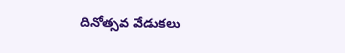దినోత్సవ వేడుకలు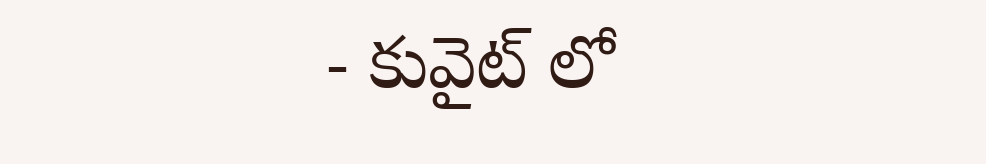- కువైట్ లో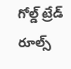గోల్డ్ ట్రేడ్ రూల్స్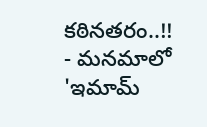కఠినతరం..!!
- మనమాలో 'ఇమామ్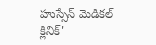హుస్సేన్ మెడికల్ క్లినిక్'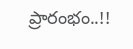ప్రారంభం..!!